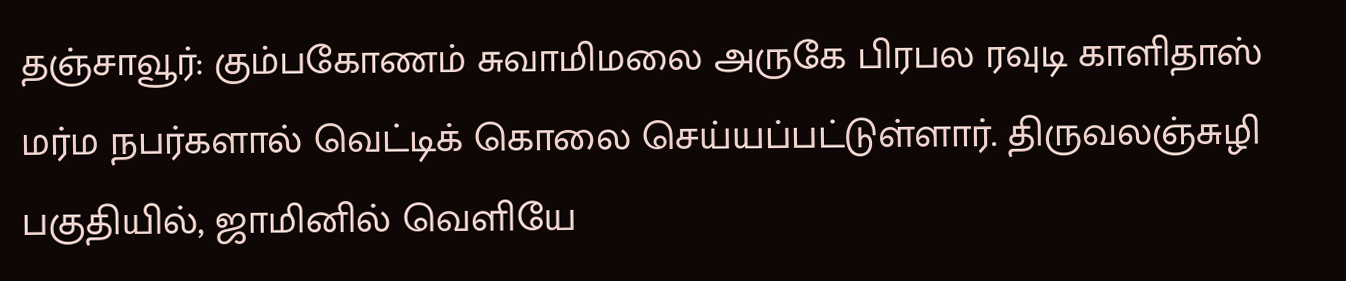தஞ்சாவூர்: கும்பகோணம் சுவாமிமலை அருகே பிரபல ரவுடி காளிதாஸ் மர்ம நபர்களால் வெட்டிக் கொலை செய்யப்பட்டுள்ளார். திருவலஞ்சுழி பகுதியில், ஜாமினில் வெளியே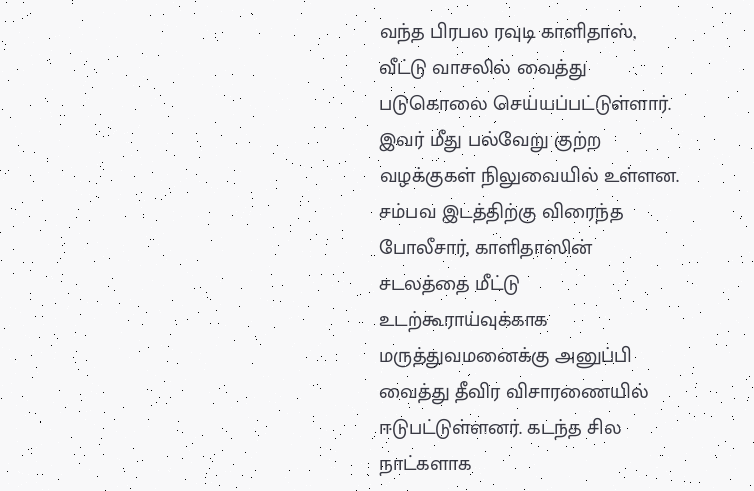வந்த பிரபல ரவுடி காளிதாஸ், வீட்டு வாசலில் வைத்து படுகொலை செய்யப்பட்டுள்ளார். இவர் மீது பல்வேறு குற்ற வழக்குகள் நிலுவையில் உள்ளன. சம்பவ இடத்திற்கு விரைந்த போலீசார், காளிதாஸின் சடலத்தை மீட்டு உடற்கூராய்வுக்காக மருத்துவமனைக்கு அனுப்பி வைத்து தீவிர விசாரணையில் ஈடுபட்டுள்ளனர். கடந்த சில நாட்களாக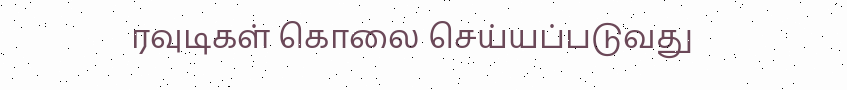ரவுடிகள் கொலை செய்யப்படுவது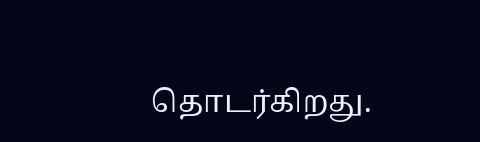தொடர்கிறது.